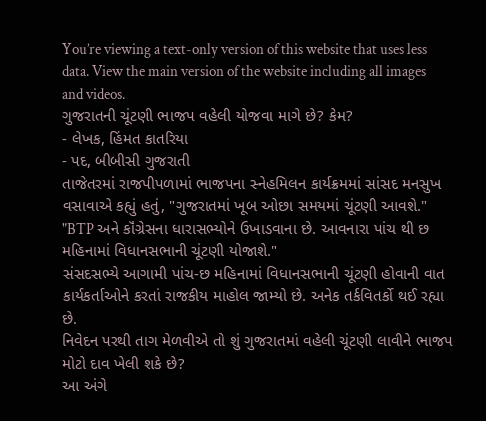You’re viewing a text-only version of this website that uses less data. View the main version of the website including all images and videos.
ગુજરાતની ચૂંટણી ભાજપ વહેલી યોજવા માગે છે? કેમ?
- લેખક, હિંમત કાતરિયા
- પદ, બીબીસી ગુજરાતી
તાજેતરમાં રાજપીપળામાં ભાજપના સ્નેહમિલન કાર્યક્રમમાં સાંસદ મનસુખ વસાવાએ કહ્યું હતું, "ગુજરાતમાં ખૂબ ઓછા સમયમાં ચૂંટણી આવશે."
"BTP અને કૉંગ્રેસના ધારાસભ્યોને ઉખાડવાના છે. આવનારા પાંચ થી છ મહિનામાં વિધાનસભાની ચૂંટણી યોજાશે."
સંસદસભ્યે આગામી પાંચ-છ મહિનામાં વિધાનસભાની ચૂંટણી હોવાની વાત કાર્યકર્તાઓને કરતાં રાજકીય માહોલ જામ્યો છે. અનેક તર્કવિતર્કો થઈ રહ્યા છે.
નિવેદન પરથી તાગ મેળવીએ તો શું ગુજરાતમાં વહેલી ચૂંટણી લાવીને ભાજપ મોટો દાવ ખેલી શકે છે?
આ અંગે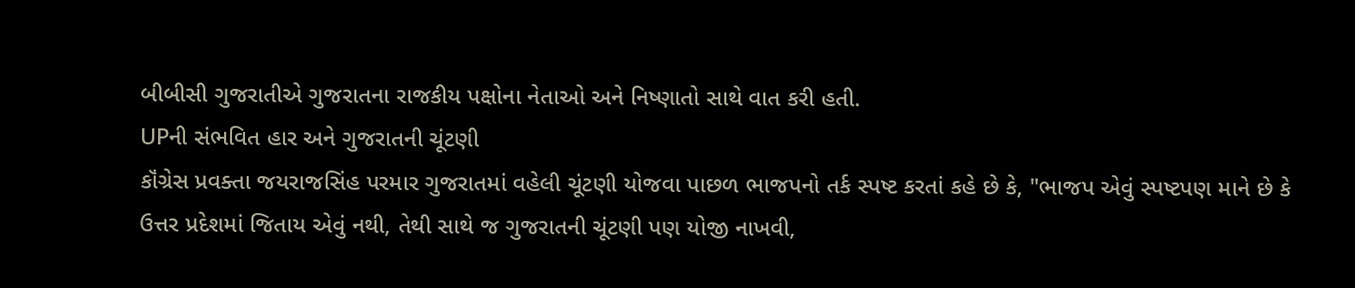બીબીસી ગુજરાતીએ ગુજરાતના રાજકીય પક્ષોના નેતાઓ અને નિષ્ણાતો સાથે વાત કરી હતી.
UPની સંભવિત હાર અને ગુજરાતની ચૂંટણી
કૉંગ્રેસ પ્રવક્તા જયરાજસિંહ પરમાર ગુજરાતમાં વહેલી ચૂંટણી યોજવા પાછળ ભાજપનો તર્ક સ્પષ્ટ કરતાં કહે છે કે, "ભાજપ એવું સ્પષ્ટપણ માને છે કે ઉત્તર પ્રદેશમાં જિતાય એવું નથી, તેથી સાથે જ ગુજરાતની ચૂંટણી પણ યોજી નાખવી,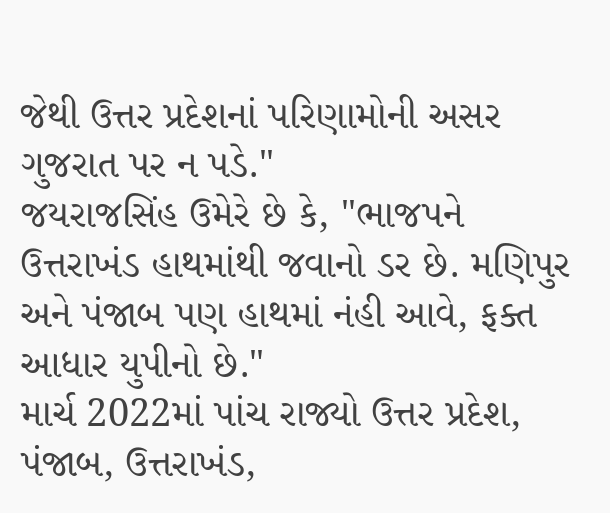જેથી ઉત્તર પ્રદેશનાં પરિણામોની અસર ગુજરાત પર ન પડે."
જયરાજસિંહ ઉમેરે છે કે, "ભાજપને ઉત્તરાખંડ હાથમાંથી જવાનો ડર છે. મણિપુર અને પંજાબ પણ હાથમાં નંહી આવે, ફક્ત આધાર યુપીનો છે."
માર્ચ 2022માં પાંચ રાજ્યો ઉત્તર પ્રદેશ, પંજાબ, ઉત્તરાખંડ,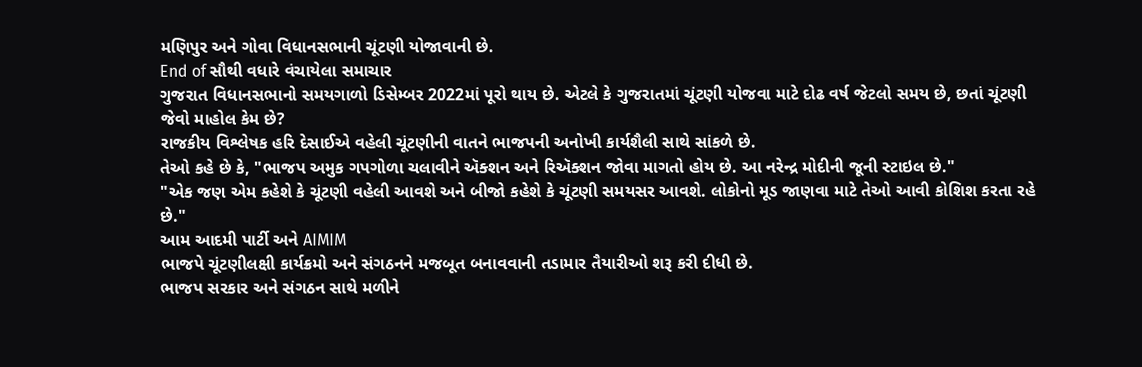મણિપુર અને ગોવા વિધાનસભાની ચૂંટણી યોજાવાની છે.
End of સૌથી વધારે વંચાયેલા સમાચાર
ગુજરાત વિધાનસભાનો સમયગાળો ડિસેમ્બર 2022માં પૂરો થાય છે. એટલે કે ગુજરાતમાં ચૂંટણી યોજવા માટે દોઢ વર્ષ જેટલો સમય છે, છતાં ચૂંટણી જેવો માહોલ કેમ છે?
રાજકીય વિશ્લેષક હરિ દેસાઈએ વહેલી ચૂંટણીની વાતને ભાજપની અનોખી કાર્યશૈલી સાથે સાંકળે છે.
તેઓ કહે છે કે, "ભાજપ અમુક ગપગોળા ચલાવીને ઍક્શન અને રિઍક્શન જોવા માગતો હોય છે. આ નરેન્દ્ર મોદીની જૂની સ્ટાઇલ છે."
"એક જણ એમ કહેશે કે ચૂંટણી વહેલી આવશે અને બીજો કહેશે કે ચૂંટણી સમયસર આવશે. લોકોનો મૂડ જાણવા માટે તેઓ આવી કોશિશ કરતા રહે છે."
આમ આદમી પાર્ટી અને AIMIM
ભાજપે ચૂંટણીલક્ષી કાર્યક્રમો અને સંગઠનને મજબૂત બનાવવાની તડામાર તૈયારીઓ શરૂ કરી દીધી છે.
ભાજપ સરકાર અને સંગઠન સાથે મળીને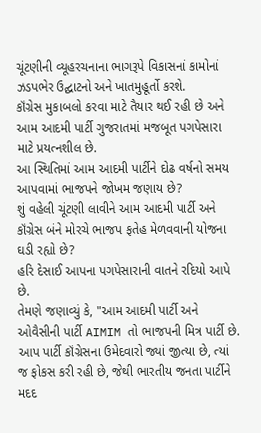ચૂંટણીની વ્યૂહરચનાના ભાગરૂપે વિકાસનાં કામોનાં ઝડપભેર ઉદ્ઘાટનો અને ખાતમુહૂર્તો કરશે.
કૉંગ્રેસ મુકાબલો કરવા માટે તૈયાર થઈ રહી છે અને આમ આદમી પાર્ટી ગુજરાતમાં મજબૂત પગપેસારા માટે પ્રયત્નશીલ છે.
આ સ્થિતિમાં આમ આદમી પાર્ટીને દોઢ વર્ષનો સમય આપવામાં ભાજપને જોખમ જણાય છે?
શું વહેલી ચૂંટણી લાવીને આમ આદમી પાર્ટી અને કૉંગ્રેસ બંને મોરચે ભાજપ ફતેહ મેળવવાની યોજના ઘડી રહ્યો છે?
હરિ દેસાઈ આપના પગપેસારાની વાતને રદિયો આપે છે.
તેમણે જણાવ્યું કે, "આમ આદમી પાર્ટી અને ઓવૈસીની પાર્ટી AIMIM તો ભાજપની મિત્ર પાર્ટી છે. આપ પાર્ટી કૉંગ્રેસના ઉમેદવારો જ્યાં જીત્યા છે, ત્યાં જ ફોકસ કરી રહી છે, જેથી ભારતીય જનતા પાર્ટીને મદદ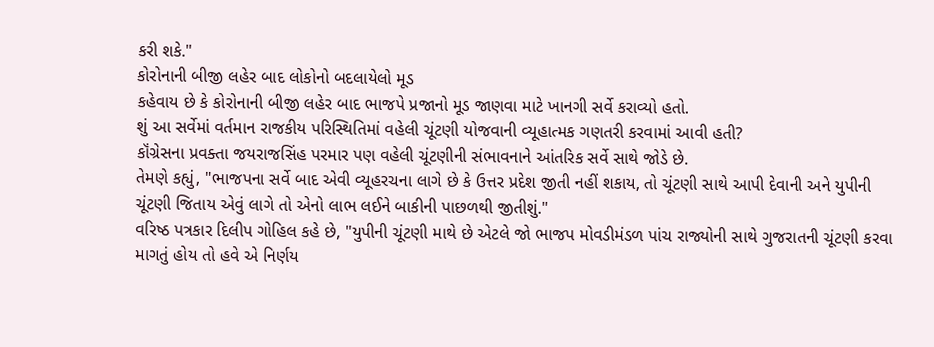કરી શકે."
કોરોનાની બીજી લહેર બાદ લોકોનો બદલાયેલો મૂડ
કહેવાય છે કે કોરોનાની બીજી લહેર બાદ ભાજપે પ્રજાનો મૂડ જાણવા માટે ખાનગી સર્વે કરાવ્યો હતો.
શું આ સર્વેમાં વર્તમાન રાજકીય પરિસ્થિતિમાં વહેલી ચૂંટણી યોજવાની વ્યૂહાત્મક ગણતરી કરવામાં આવી હતી?
કૉંગ્રેસના પ્રવક્તા જયરાજસિંહ પરમાર પણ વહેલી ચૂંટણીની સંભાવનાને આંતરિક સર્વે સાથે જોડે છે.
તેમણે કહ્યું, "ભાજપના સર્વે બાદ એવી વ્યૂહરચના લાગે છે કે ઉત્તર પ્રદેશ જીતી નહીં શકાય, તો ચૂંટણી સાથે આપી દેવાની અને યુપીની ચૂંટણી જિતાય એવું લાગે તો એનો લાભ લઈને બાકીની પાછળથી જીતીશું."
વરિષ્ઠ પત્રકાર દિલીપ ગોહિલ કહે છે, "યુપીની ચૂંટણી માથે છે એટલે જો ભાજપ મોવડીમંડળ પાંચ રાજ્યોની સાથે ગુજરાતની ચૂંટણી કરવા માગતું હોય તો હવે એ નિર્ણય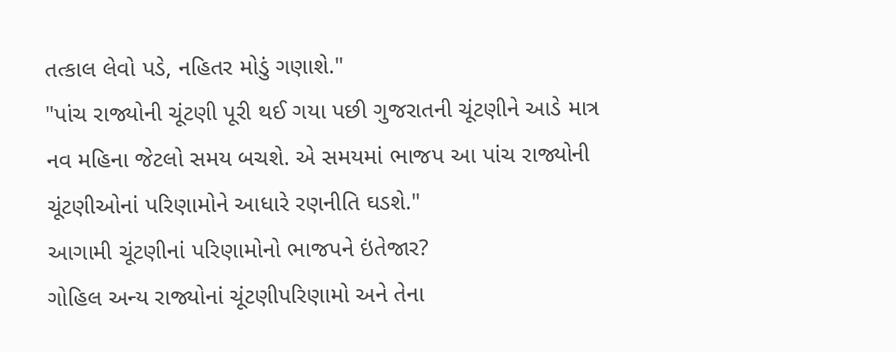તત્કાલ લેવો પડે, નહિતર મોડું ગણાશે."
"પાંચ રાજ્યોની ચૂંટણી પૂરી થઈ ગયા પછી ગુજરાતની ચૂંટણીને આડે માત્ર નવ મહિના જેટલો સમય બચશે. એ સમયમાં ભાજપ આ પાંચ રાજ્યોની ચૂંટણીઓનાં પરિણામોને આધારે રણનીતિ ઘડશે."
આગામી ચૂંટણીનાં પરિણામોનો ભાજપને ઇંતેજાર?
ગોહિલ અન્ય રાજ્યોનાં ચૂંટણીપરિણામો અને તેના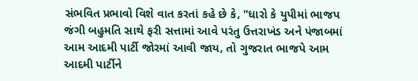સંભવિત પ્રભાવો વિશે વાત કરતાં કહે છે કે, "ધારો કે યુપીમાં ભાજપ જંગી બહુમતિ સાથે ફરી સત્તામાં આવે પરંતુ ઉત્તરાખંડ અને પંજાબમાં આમ આદમી પાર્ટી જોરમાં આવી જાય, તો ગુજરાત ભાજપે આમ આદમી પાર્ટીને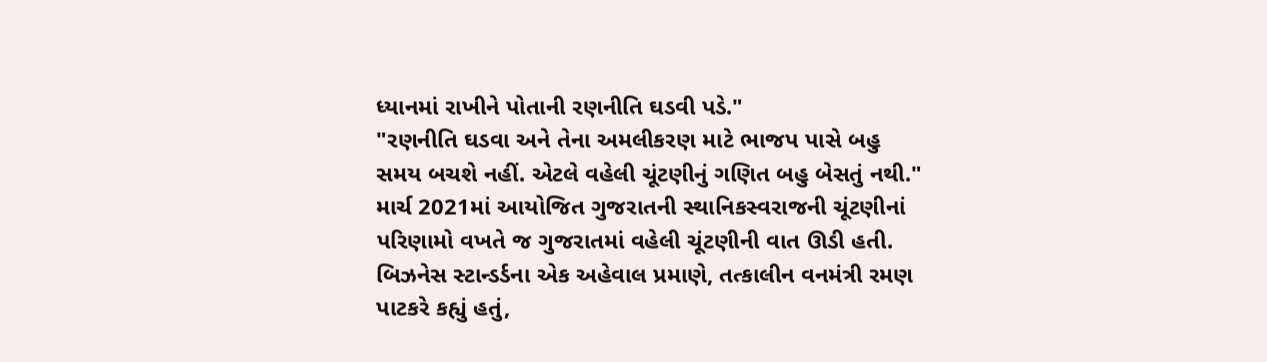ધ્યાનમાં રાખીને પોતાની રણનીતિ ઘડવી પડે."
"રણનીતિ ઘડવા અને તેના અમલીકરણ માટે ભાજપ પાસે બહુ સમય બચશે નહીં. એટલે વહેલી ચૂંટણીનું ગણિત બહુ બેસતું નથી."
માર્ચ 2021માં આયોજિત ગુજરાતની સ્થાનિકસ્વરાજની ચૂંટણીનાં પરિણામો વખતે જ ગુજરાતમાં વહેલી ચૂંટણીની વાત ઊડી હતી.
બિઝનેસ સ્ટાન્ડર્ડના એક અહેવાલ પ્રમાણે, તત્કાલીન વનમંત્રી રમણ પાટકરે કહ્યું હતું,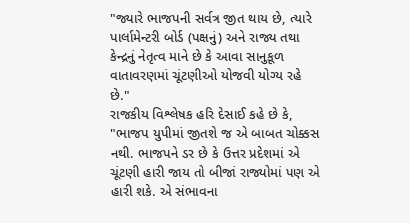"જ્યારે ભાજપની સર્વત્ર જીત થાય છે, ત્યારે પાર્લામેન્ટરી બોર્ડ (પક્ષનું) અને રાજ્ય તથા કેન્દ્રનું નેતૃત્વ માને છે કે આવા સાનુકૂળ વાતાવરણમાં ચૂંટણીઓ યોજવી યોગ્ય રહે છે."
રાજકીય વિશ્લેષક હરિ દેસાઈ કહે છે કે, "ભાજપ યુપીમાં જીતશે જ એ બાબત ચોક્કસ નથી. ભાજપને ડર છે કે ઉત્તર પ્રદેશમાં એ ચૂંટણી હારી જાય તો બીજાં રાજ્યોમાં પણ એ હારી શકે. એ સંભાવના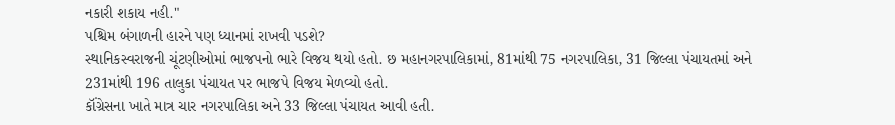નકારી શકાય નહી."
પશ્ચિમ બંગાળની હારને પણ ધ્યાનમાં રાખવી પડશે?
સ્થાનિકસ્વરાજની ચૂંટણીઓમાં ભાજપનો ભારે વિજય થયો હતો. છ મહાનગરપાલિકામાં, 81માંથી 75 નગરપાલિકા, 31 જિલ્લા પંચાયતમાં અને 231માંથી 196 તાલુકા પંચાયત પર ભાજપે વિજય મેળવ્યો હતો.
કૉંગ્રેસના ખાતે માત્ર ચાર નગરપાલિકા અને 33 જિલ્લા પંચાયત આવી હતી.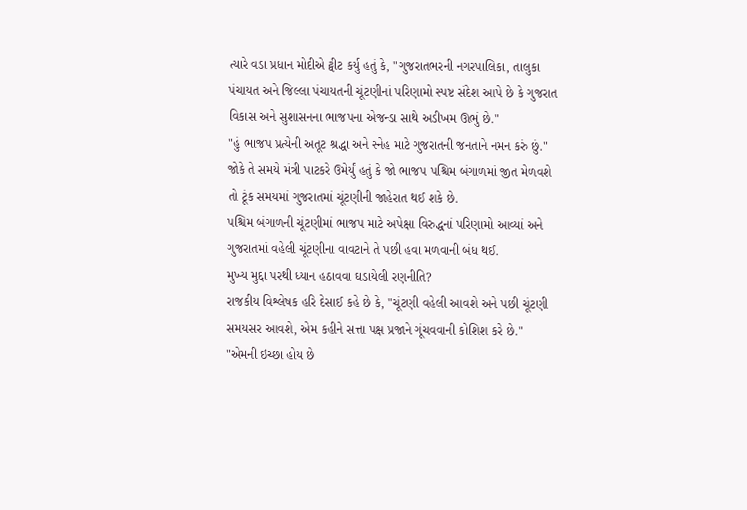ત્યારે વડા પ્રધાન મોદીએ ટ્વીટ કર્યુ હતું કે, "ગુજરાતભરની નગરપાલિકા, તાલુકા પંચાયત અને જિલ્લા પંચાયતની ચૂંટણીનાં પરિણામો સ્પષ્ટ સંદેશ આપે છે કે ગુજરાત વિકાસ અને સુશાસનના ભાજપના એજન્ડા સાથે અડીખમ ઊભું છે."
"હું ભાજપ પ્રત્યેની અતૂટ શ્રદ્ધા અને સ્નેહ માટે ગુજરાતની જનતાને નમન કરું છું."
જોકે તે સમયે મંત્રી પાટકરે ઉમેર્યું હતું કે જો ભાજપ પશ્ચિમ બંગાળમાં જીત મેળવશે તો ટૂંક સમયમાં ગુજરાતમાં ચૂંટણીની જાહેરાત થઈ શકે છે.
પશ્ચિમ બંગાળની ચૂંટણીમાં ભાજપ માટે અપેક્ષા વિરુદ્ધનાં પરિણામો આવ્યાં અને ગુજરાતમાં વહેલી ચૂંટણીના વાવટાને તે પછી હવા મળવાની બંધ થઈ.
મુખ્ય મુદ્દા પરથી ધ્યાન હઠાવવા ઘડાયેલી રણનીતિ?
રાજકીય વિશ્લેષક હરિ દેસાઈ કહે છે કે, "ચૂંટણી વહેલી આવશે અને પછી ચૂંટણી સમયસર આવશે, એમ કહીને સત્તા પક્ષ પ્રજાને ગૂંચવવાની કોશિશ કરે છે."
"એમની ઇચ્છા હોય છે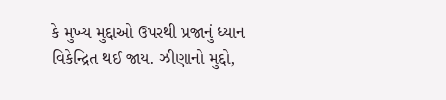કે મુખ્ય મુદ્દાઓ ઉપરથી પ્રજાનું ધ્યાન વિકેન્દ્રિત થઈ જાય. ઝીણાનો મુદ્દો,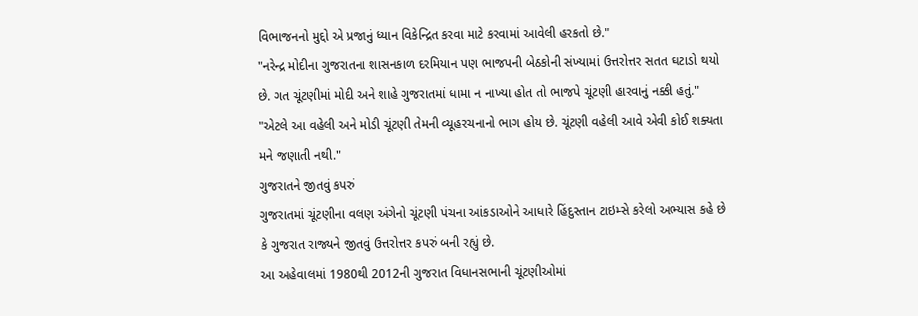વિભાજનનો મુદ્દો એ પ્રજાનું ધ્યાન વિકેન્દ્રિત કરવા માટે કરવામાં આવેલી હરકતો છે."
"નરેન્દ્ર મોદીના ગુજરાતના શાસનકાળ દરમિયાન પણ ભાજપની બેઠકોની સંખ્યામાં ઉત્તરોત્તર સતત ઘટાડો થયો છે. ગત ચૂંટણીમાં મોદી અને શાહે ગુજરાતમાં ધામા ન નાખ્યા હોત તો ભાજપે ચૂંટણી હારવાનું નક્કી હતું."
"એટલે આ વહેલી અને મોડી ચૂંટણી તેમની વ્યૂહરચનાનો ભાગ હોય છે. ચૂંટણી વહેલી આવે એવી કોઈ શક્યતા મને જણાતી નથી."
ગુજરાતને જીતવું કપરું
ગુજરાતમાં ચૂંટણીના વલણ અંગેનો ચૂંટણી પંચના આંકડાઓને આધારે હિંદુસ્તાન ટાઇમ્સે કરેલો અભ્યાસ કહે છે કે ગુજરાત રાજ્યને જીતવું ઉત્તરોત્તર કપરું બની રહ્યું છે.
આ અહેવાલમાં 1980થી 2012ની ગુજરાત વિધાનસભાની ચૂંટણીઓમાં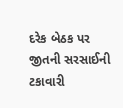દરેક બેઠક પર જીતની સરસાઈની ટકાવારી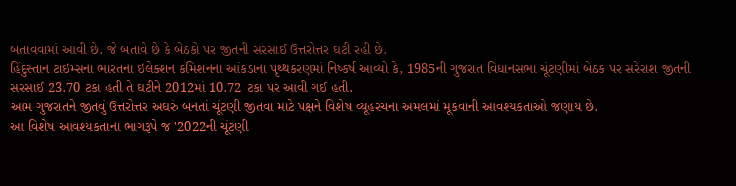બતાવવામાં આવી છે. જે બતાવે છે કે બેઠકો પર જીતની સરસાઈ ઉત્તરોત્તર ઘટી રહી છે.
હિંદુસ્તાન ટાઇમ્સના ભારતના ઇલેક્શન કમિશનના આંકડાના પૃથ્થકરણમાં નિષ્કર્ષ આવ્યો કે, 1985ની ગુજરાત વિધાનસભા ચૂંટણીમાં બેઠક પર સરેરાશ જીતની સરસાઈ 23.70 ટકા હતી તે ઘટીને 2012માં 10.72 ટકા પર આવી ગઈ હતી.
આમ ગુજરાતને જીતવું ઉત્તરોત્તર અઘરું બનતાં ચૂંટણી જીતવા માટે પક્ષને વિશેષ વ્યૂહરચના અમલમાં મૂકવાની આવશ્યકતાઓ જણાય છે.
આ વિશેષ આવશ્યકતાના ભાગરૂપે જ '2022ની ચૂંટણી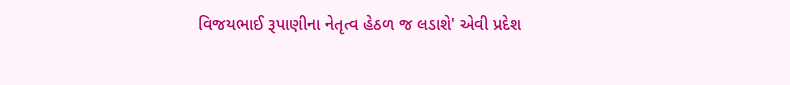વિજયભાઈ રૂપાણીના નેતૃત્વ હેઠળ જ લડાશે' એવી પ્રદેશ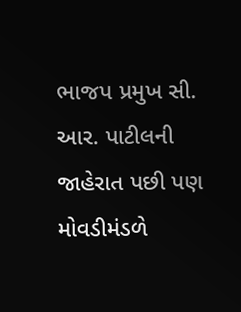ભાજપ પ્રમુખ સી. આર. પાટીલની જાહેરાત પછી પણ મોવડીમંડળે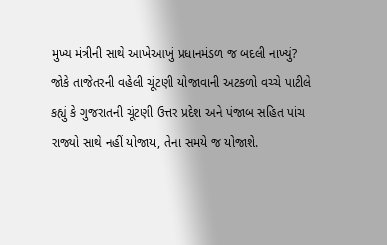મુખ્ય મંત્રીની સાથે આખેઆખું પ્રધાનમંડળ જ બદલી નાખ્યું?
જોકે તાજેતરની વહેલી ચૂંટણી યોજાવાની અટકળો વચ્ચે પાટીલે કહ્યું કે ગુજરાતની ચૂંટણી ઉત્તર પ્રદેશ અને પંજાબ સહિત પાંચ રાજ્યો સાથે નહીં યોજાય, તેના સમયે જ યોજાશે.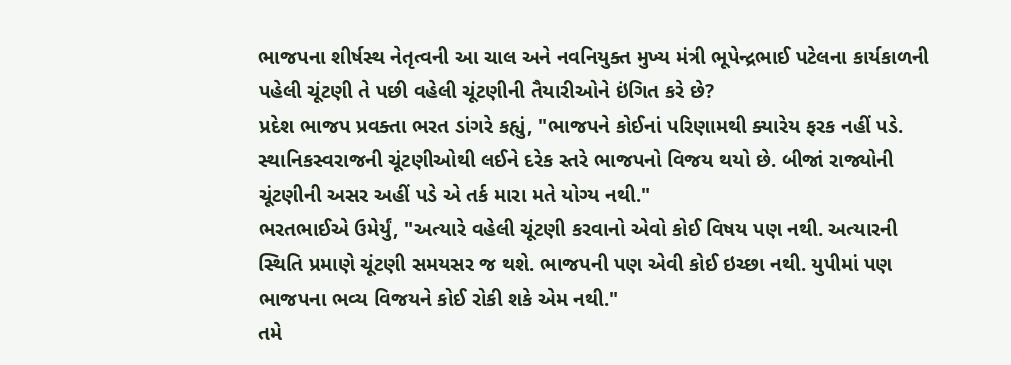ભાજપના શીર્ષસ્થ નેતૃત્વની આ ચાલ અને નવનિયુક્ત મુખ્ય મંત્રી ભૂપેન્દ્રભાઈ પટેલના કાર્યકાળની પહેલી ચૂંટણી તે પછી વહેલી ચૂંટણીની તૈયારીઓને ઇંગિત કરે છે?
પ્રદેશ ભાજપ પ્રવક્તા ભરત ડાંગરે કહ્યું, "ભાજપને કોઈનાં પરિણામથી ક્યારેય ફરક નહીં પડે. સ્થાનિકસ્વરાજની ચૂંટણીઓથી લઈને દરેક સ્તરે ભાજપનો વિજય થયો છે. બીજાં રાજ્યોની ચૂંટણીની અસર અહીં પડે એ તર્ક મારા મતે યોગ્ય નથી."
ભરતભાઈએ ઉમેર્યું, "અત્યારે વહેલી ચૂંટણી કરવાનો એવો કોઈ વિષય પણ નથી. અત્યારની સ્થિતિ પ્રમાણે ચૂંટણી સમયસર જ થશે. ભાજપની પણ એવી કોઈ ઇચ્છા નથી. યુપીમાં પણ ભાજપના ભવ્ય વિજયને કોઈ રોકી શકે એમ નથી."
તમે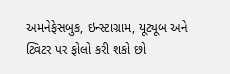અમનેફેસબુક, ઇન્સ્ટાગ્રામ, યૂટ્યૂબ અને ટ્વિટર પર ફોલો કરી શકો છો